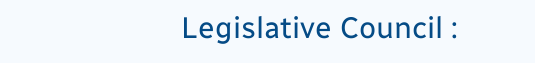Legislative Council :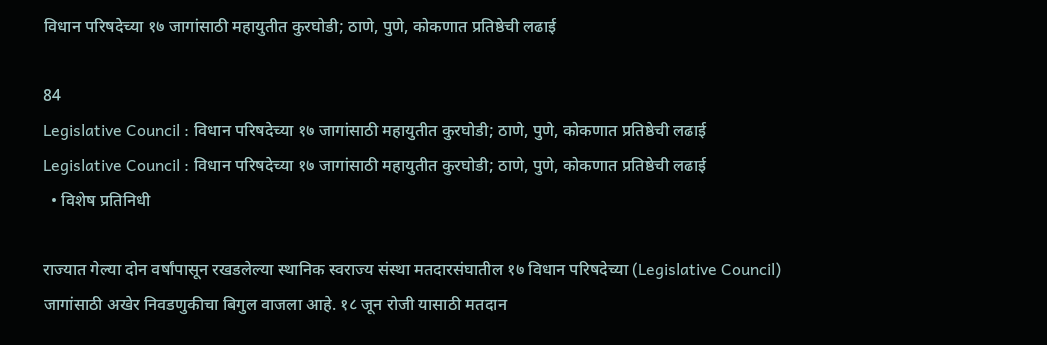विधान परिषदेच्या १७ जागांसाठी महायुतीत कुरघोडी; ठाणे, पुणे, कोकणात प्रतिष्ठेची लढाई

84
Legislative Council : विधान परिषदेच्या १७ जागांसाठी महायुतीत कुरघोडी; ठाणे, पुणे, कोकणात प्रतिष्ठेची लढाई
Legislative Council : विधान परिषदेच्या १७ जागांसाठी महायुतीत कुरघोडी; ठाणे, पुणे, कोकणात प्रतिष्ठेची लढाई
  • विशेष प्रतिनिधी

राज्यात गेल्या दोन वर्षांपासून रखडलेल्या स्थानिक स्वराज्य संस्था मतदारसंघातील १७ विधान परिषदेच्या (Legislative Council) जागांसाठी अखेर निवडणुकीचा बिगुल वाजला आहे. १८ जून रोजी यासाठी मतदान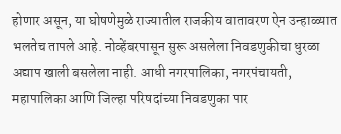होणार असून, या घोषणेमुळे राज्यातील राजकीय वातावरण ऐन उन्हाळ्यात भलतेच तापले आहे. नोव्हेंबरपासून सुरू असलेला निवडणुकीचा धुरळा अद्याप खाली बसलेला नाही. आधी नगरपालिका, नगरपंचायती, महापालिका आणि जिल्हा परिषदांच्या निवडणुका पार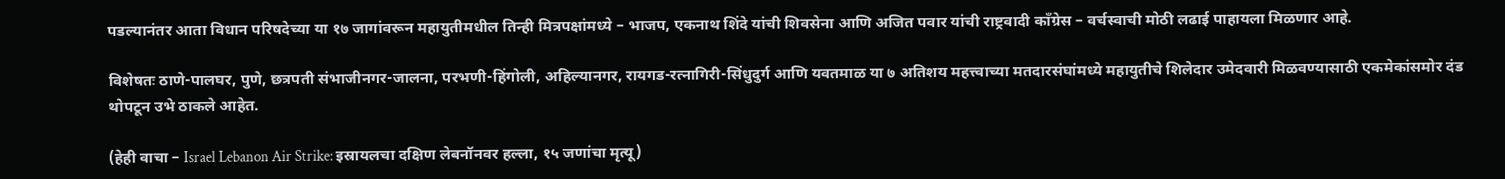पडल्यानंतर आता विधान परिषदेच्या या १७ जागांवरून महायुतीमधील तिन्ही मित्रपक्षांमध्ये – भाजप, एकनाथ शिंदे यांची शिवसेना आणि अजित पवार यांची राष्ट्रवादी काँग्रेस – वर्चस्वाची मोठी लढाई पाहायला मिळणार आहे.

विशेषतः ठाणे-पालघर, पुणे, छत्रपती संभाजीनगर-जालना, परभणी-हिंगोली, अहिल्यानगर, रायगड-रत्नागिरी-सिंधुदुर्ग आणि यवतमाळ या ७ अतिशय महत्त्वाच्या मतदारसंघांमध्ये महायुतीचे शिलेदार उमेदवारी मिळवण्यासाठी एकमेकांसमोर दंड थोपटून उभे ठाकले आहेत.

(हेही वाचा – Israel Lebanon Air Strike: इस्रायलचा दक्षिण लेबनॉनवर हल्ला, १५ जणांचा मृत्यू)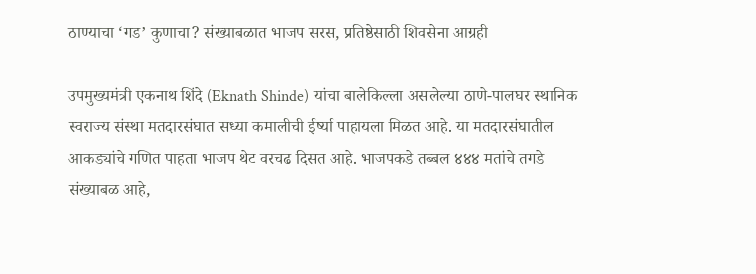ठाण्याचा ‘गड’ कुणाचा? संख्याबळात भाजप सरस, प्रतिष्ठेसाठी शिवसेना आग्रही

उपमुख्यमंत्री एकनाथ शिंदे (Eknath Shinde) यांचा बालेकिल्ला असलेल्या ठाणे-पालघर स्थानिक स्वराज्य संस्था मतदारसंघात सध्या कमालीची ईर्ष्या पाहायला मिळत आहे. या मतदारसंघातील आकड्यांचे गणित पाहता भाजप थेट वरचढ दिसत आहे. भाजपकडे तब्बल ४४४ मतांचे तगडे संख्याबळ आहे,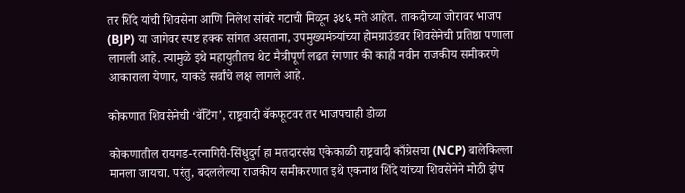तर शिंदे यांची शिवसेना आणि निलेश सांबरे गटाची मिळून ३४६ मते आहेत. ताकदीच्या जोरावर भाजप (BJP) या जागेवर स्पष्ट हक्क सांगत असताना, उपमुख्यमंत्र्यांच्या होमग्राउंडवर शिवसेनेची प्रतिष्ठा पणाला लागली आहे. त्यामुळे इथे महायुतीतच थेट मैत्रीपूर्ण लढत रंगणार की काही नवीन राजकीय समीकरणे आकाराला येणार, याकडे सर्वांचे लक्ष लागले आहे.

कोकणात शिवसेनेची ‘बॅटिंग’, राष्ट्रवादी बॅकफूटवर तर भाजपचाही डोळा

कोकणातील रायगड-रत्नागिरी-सिंधुदुर्ग हा मतदारसंघ एकेकाळी राष्ट्रवादी काँग्रेसचा (NCP) बालेकिल्ला मानला जायचा. परंतु, बदललेल्या राजकीय समीकरणात इथे एकनाथ शिंदे यांच्या शिवसेनेने मोठी झेप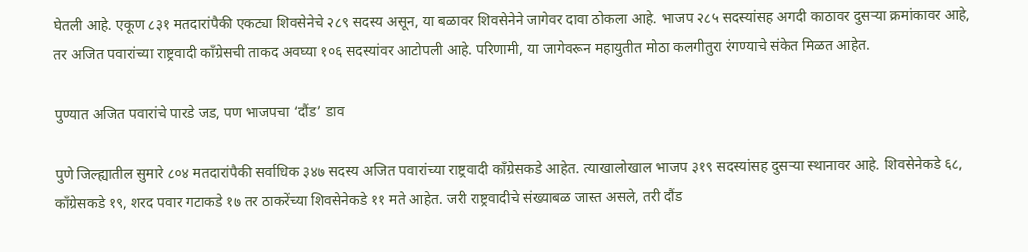घेतली आहे. एकूण ८३१ मतदारांपैकी एकट्या शिवसेनेचे २८९ सदस्य असून, या बळावर शिवसेनेने जागेवर दावा ठोकला आहे. भाजप २८५ सदस्यांसह अगदी काठावर दुसऱ्या क्रमांकावर आहे, तर अजित पवारांच्या राष्ट्रवादी काँग्रेसची ताकद अवघ्या १०६ सदस्यांवर आटोपली आहे. परिणामी, या जागेवरून महायुतीत मोठा कलगीतुरा रंगण्याचे संकेत मिळत आहेत.

पुण्यात अजित पवारांचे पारडे जड, पण भाजपचा ‘दौंड’ डाव

पुणे जिल्ह्यातील सुमारे ८०४ मतदारांपैकी सर्वाधिक ३४७ सदस्य अजित पवारांच्या राष्ट्रवादी काँग्रेसकडे आहेत. त्याखालोखाल भाजप ३१९ सदस्यांसह दुसऱ्या स्थानावर आहे. शिवसेनेकडे ६८, काँग्रेसकडे १९, शरद पवार गटाकडे १७ तर ठाकरेंच्या शिवसेनेकडे ११ मते आहेत. जरी राष्ट्रवादीचे संख्याबळ जास्त असले, तरी दौंड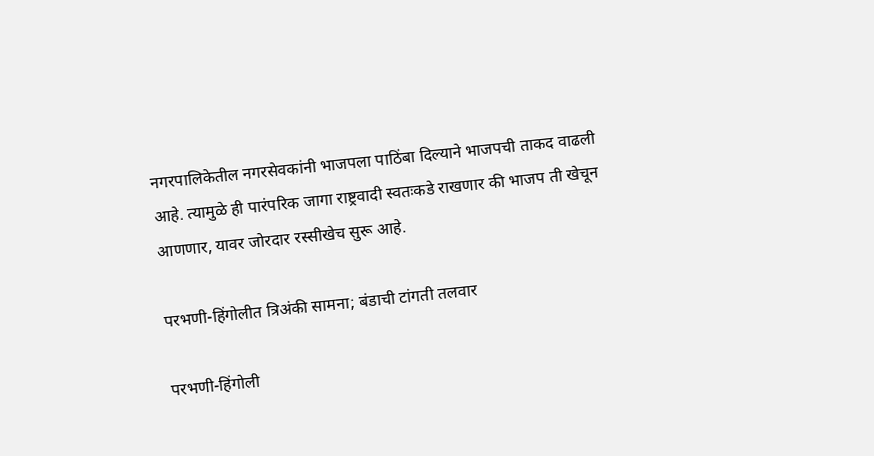नगरपालिकेतील नगरसेवकांनी भाजपला पाठिंबा दिल्याने भाजपची ताकद वाढली आहे. त्यामुळे ही पारंपरिक जागा राष्ट्रवादी स्वतःकडे राखणार की भाजप ती खेचून आणणार, यावर जोरदार रस्सीखेच सुरू आहे.

परभणी-हिंगोलीत त्रिअंकी सामना; बंडाची टांगती तलवार

परभणी-हिंगोली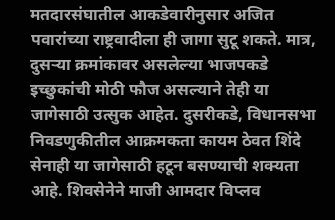मतदारसंघातील आकडेवारीनुसार अजित पवारांच्या राष्ट्रवादीला ही जागा सुटू शकते. मात्र, दुसऱ्या क्रमांकावर असलेल्या भाजपकडे इच्छुकांची मोठी फौज असल्याने तेही या जागेसाठी उत्सुक आहेत. दुसरीकडे, विधानसभा निवडणुकीतील आक्रमकता कायम ठेवत शिंदे सेनाही या जागेसाठी हटून बसण्याची शक्यता आहे. शिवसेनेने माजी आमदार विप्लव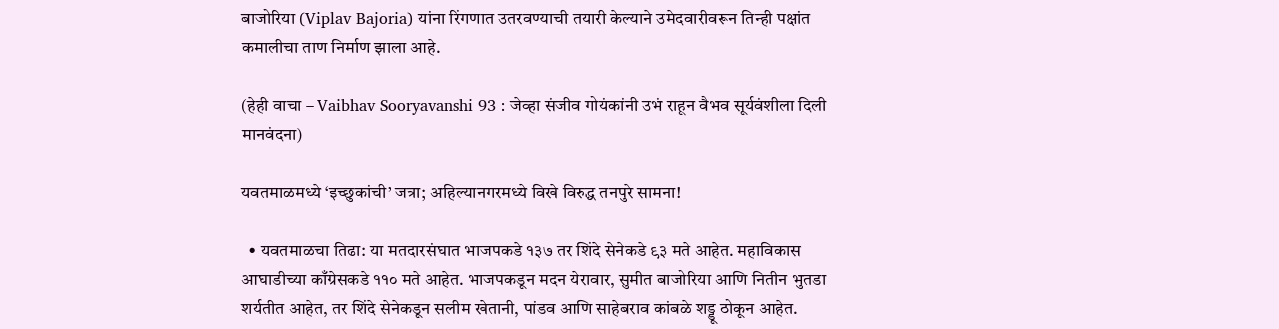बाजोरिया (Viplav Bajoria) यांना रिंगणात उतरवण्याची तयारी केल्याने उमेदवारीवरून तिन्ही पक्षांत कमालीचा ताण निर्माण झाला आहे.

(हेही वाचा – Vaibhav Sooryavanshi 93 : जेव्हा संजीव गोयंकांनी उभं राहून वैभव सूर्यवंशीला दिली मानवंदना)

यवतमाळमध्ये ‘इच्छुकांची’ जत्रा; अहिल्यानगरमध्ये विखे विरुद्ध तनपुरे सामना!

  • यवतमाळचा तिढा: या मतदारसंघात भाजपकडे १३७ तर शिंदे सेनेकडे ९३ मते आहेत. महाविकास आघाडीच्या काँग्रेसकडे ११० मते आहेत. भाजपकडून मदन येरावार, सुमीत बाजोरिया आणि नितीन भुतडा शर्यतीत आहेत, तर शिंदे सेनेकडून सलीम खेतानी, पांडव आणि साहेबराव कांबळे शड्डू ठोकून आहेत.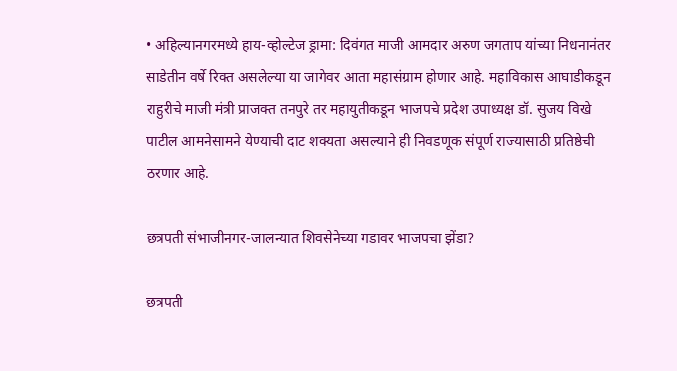• अहिल्यानगरमध्ये हाय-व्होल्टेज ड्रामा: दिवंगत माजी आमदार अरुण जगताप यांच्या निधनानंतर साडेतीन वर्षे रिक्त असलेल्या या जागेवर आता महासंग्राम होणार आहे. महाविकास आघाडीकडून राहुरीचे माजी मंत्री प्राजक्त तनपुरे तर महायुतीकडून भाजपचे प्रदेश उपाध्यक्ष डॉ. सुजय विखे पाटील आमनेसामने येण्याची दाट शक्यता असल्याने ही निवडणूक संपूर्ण राज्यासाठी प्रतिष्ठेची ठरणार आहे.

छत्रपती संभाजीनगर-जालन्यात शिवसेनेच्या गडावर भाजपचा झेंडा?

छत्रपती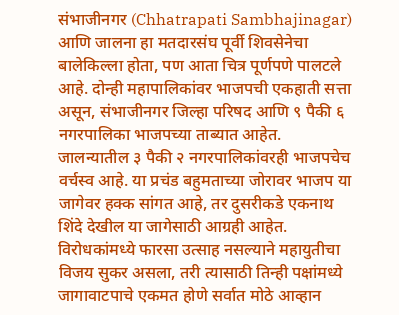संभाजीनगर (Chhatrapati Sambhajinagar) आणि जालना हा मतदारसंघ पूर्वी शिवसेनेचा बालेकिल्ला होता, पण आता चित्र पूर्णपणे पालटले आहे. दोन्ही महापालिकांवर भाजपची एकहाती सत्ता असून, संभाजीनगर जिल्हा परिषद आणि ९ पैकी ६ नगरपालिका भाजपच्या ताब्यात आहेत. जालन्यातील ३ पैकी २ नगरपालिकांवरही भाजपचेच वर्चस्व आहे. या प्रचंड बहुमताच्या जोरावर भाजप या जागेवर हक्क सांगत आहे, तर दुसरीकडे एकनाथ शिंदे देखील या जागेसाठी आग्रही आहेत. विरोधकांमध्ये फारसा उत्साह नसल्याने महायुतीचा विजय सुकर असला, तरी त्यासाठी तिन्ही पक्षांमध्ये जागावाटपाचे एकमत होणे सर्वात मोठे आव्हान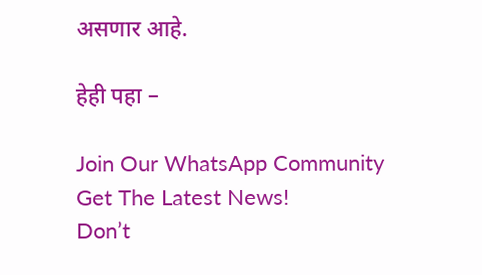असणार आहे.

हेही पहा –

Join Our WhatsApp Community
Get The Latest News!
Don’t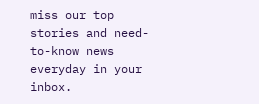miss our top stories and need-to-know news everyday in your inbox.